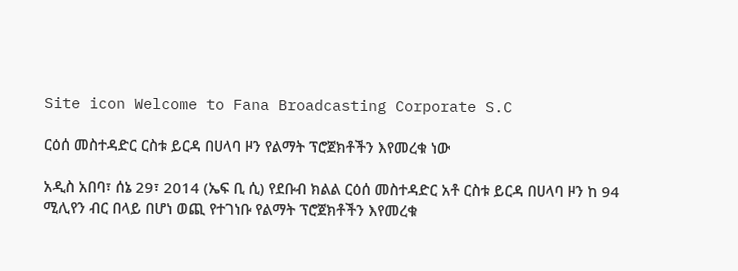Site icon Welcome to Fana Broadcasting Corporate S.C

ርዕሰ መስተዳድር ርስቱ ይርዳ በሀላባ ዞን የልማት ፕሮጀክቶችን እየመረቁ ነው

አዲስ አበባ፣ ሰኔ 29፣ 2014 (ኤፍ ቢ ሲ) የደቡብ ክልል ርዕሰ መስተዳድር አቶ ርስቱ ይርዳ በሀላባ ዞን ከ 94 ሚሊየን ብር በላይ በሆነ ወጪ የተገነቡ የልማት ፕሮጀክቶችን እየመረቁ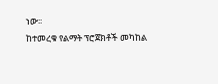ነው፡፡
ከተመረቁ የልማት ፕሮጀክቶች መካከል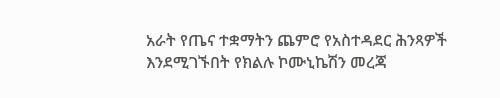አራት የጤና ተቋማትን ጨምሮ የአስተዳደር ሕንጻዎች እንደሚገኙበት የክልሉ ኮሙኒኬሽን መረጃ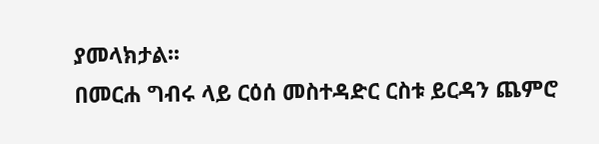ያመላክታል፡፡
በመርሐ ግብሩ ላይ ርዕሰ መስተዳድር ርስቱ ይርዳን ጨምሮ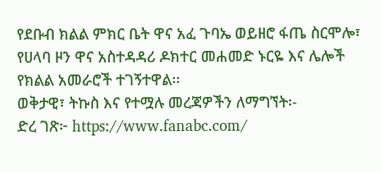የደቡብ ክልል ምክር ቤት ዋና አፈ ጉባኤ ወይዘሮ ፋጤ ስርሞሎ፣ የሀላባ ዞን ዋና አስተዳዳሪ ዶክተር መሐመድ ኑርዬ እና ሌሎች የክልል አመራሮች ተገኝተዋል፡፡
ወቅታዊ፣ ትኩስ እና የተሟሉ መረጃዎችን ለማግኘት፡-
ድረ ገጽ፦ https://www.fanabc.com/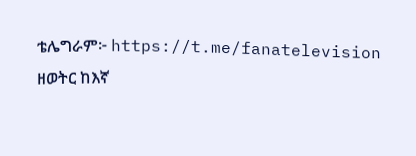ቴሌግራም፦ https://t.me/fanatelevision
ዘወትር ከእኛ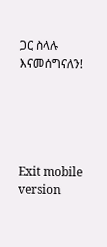ጋር ስላሉ እናመሰግናለን!





Exit mobile version